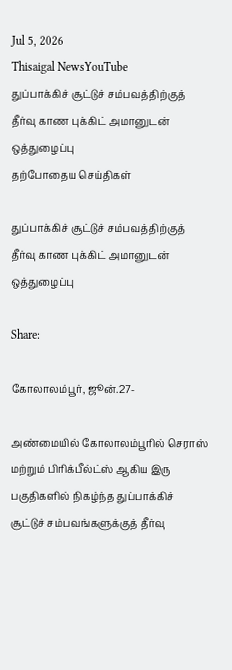Jul 5, 2026
Thisaigal NewsYouTube
துப்பாக்கிச் சூட்டுச் சம்பவத்திற்குத் தீர்வு காண புக்கிட் அமானுடன் ஒத்துழைப்பு
தற்போதைய செய்திகள்

துப்பாக்கிச் சூட்டுச் சம்பவத்திற்குத் தீர்வு காண புக்கிட் அமானுடன் ஒத்துழைப்பு

Share:

கோலாலம்பூர், ஜூன்.27-

அண்மையில் கோலாலம்பூரில் செராஸ் மற்றும் பிரிக்பீல்ட்ஸ் ஆகிய இரு பகுதிகளில் நிகழ்ந்த துப்பாக்கிச் சூட்டுச் சம்பவங்களுக்குத் தீர்வு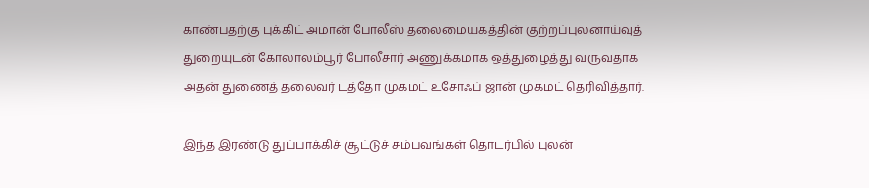காண்பதற்கு புக்கிட் அமான் போலீஸ் தலைமையகத்தின் குற்றப்புலனாய்வுத் துறையுடன் கோலாலம்பூர் போலீசார் அணுக்கமாக ஒத்துழைத்து வருவதாக அதன் துணைத் தலைவர் டத்தோ முகமட் உசோஃப் ஜான் முகமட் தெரிவித்தார்.

இந்த இரண்டு துப்பாக்கிச் சூட்டுச் சம்பவங்கள் தொடர்பில் புலன்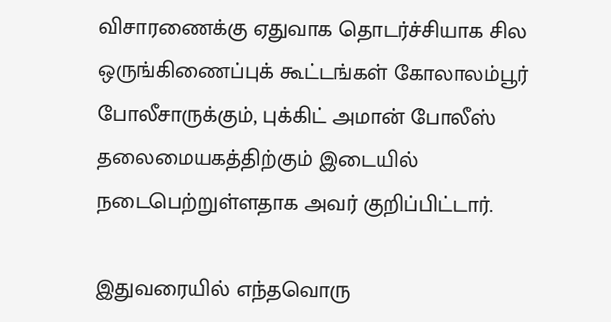விசாரணைக்கு ஏதுவாக தொடர்ச்சியாக சில ஒருங்கிணைப்புக் கூட்டங்கள் கோலாலம்பூர் போலீசாருக்கும், புக்கிட் அமான் போலீஸ் தலைமையகத்திற்கும் இடையில் நடைபெற்றுள்ளதாக அவர் குறிப்பிட்டார்.

இதுவரையில் எந்தவொரு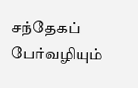சந்தேகப் பேர்வழியும்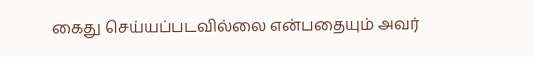கைது செய்யப்படவில்லை என்பதையும் அவர்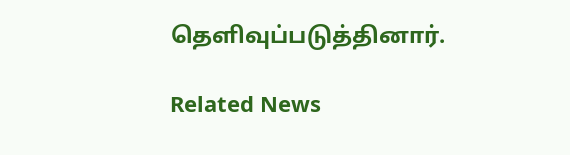தெளிவுப்படுத்தினார்.

Related News